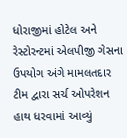ધોરાજીમાં હોટેલ અને રેસ્ટોરન્ટમાં એલપીજી ગેસના ઉપયોગ અંગે મામલતદાર ટીમ દ્વારા સર્ચ ઓપરેશન હાથ ધરવામાં આવ્યું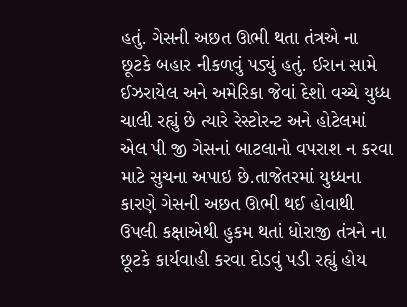હતું. ગેસની અછત ઊભી થતા તંત્રએ ના છૂટકે બહાર નીકળવું પડ્યું હતું. ઈરાન સામે ઈઝરાયેલ અને અમેરિકા જેવાં દેશો વચ્ચે યુધ્ધ ચાલી રહ્યું છે ત્યારે રેસ્ટોરન્ટ અને હોટેલમાં એલ પી જી ગેસનાં બાટલાનો વપરાશ ન કરવા માટે સુચના અપાઇ છે.તાજેતરમાં યુધ્ધના કારણે ગેસની અછત ઊભી થઈ હોવાથી ઉપલી કક્ષાએથી હુકમ થતાં ધોરાજી તંત્રને ના છૂટકે કાર્યવાહી કરવા દોડવું પડી રહ્યું હોય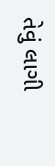તેવું લાગી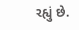રહ્યું છે.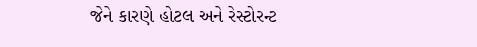જેને કારણે હોટલ અને રેસ્ટોરન્ટ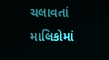ચલાવતાં માલિકોમાં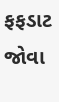ફફડાટ જોવા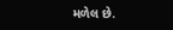મળેલ છે.